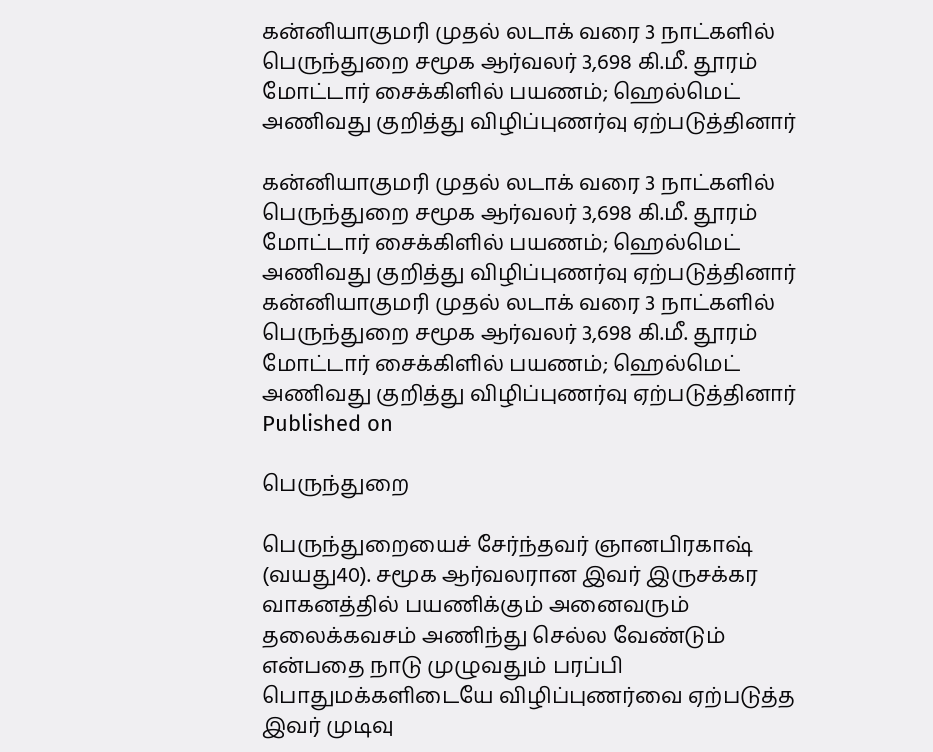கன்னியாகுமரி முதல் லடாக் வரை 3 நாட்களில் பெருந்துறை சமூக ஆர்வலர் 3,698 கி.மீ. தூரம் மோட்டார் சைக்கிளில் பயணம்; ஹெல்மெட் அணிவது குறித்து விழிப்புணர்வு ஏற்படுத்தினார்

கன்னியாகுமரி முதல் லடாக் வரை 3 நாட்களில் பெருந்துறை சமூக ஆர்வலர் 3,698 கி.மீ. தூரம் மோட்டார் சைக்கிளில் பயணம்; ஹெல்மெட் அணிவது குறித்து விழிப்புணர்வு ஏற்படுத்தினார்
கன்னியாகுமரி முதல் லடாக் வரை 3 நாட்களில் பெருந்துறை சமூக ஆர்வலர் 3,698 கி.மீ. தூரம் மோட்டார் சைக்கிளில் பயணம்; ஹெல்மெட் அணிவது குறித்து விழிப்புணர்வு ஏற்படுத்தினார்
Published on

பெருந்துறை

பெருந்துறையைச் சேர்ந்தவர் ஞானபிரகாஷ் (வயது40). சமூக ஆர்வலரான இவர் இருசக்கர வாகனத்தில் பயணிக்கும் அனைவரும் தலைக்கவசம் அணிந்து செல்ல வேண்டும் என்பதை நாடு முழுவதும் பரப்பி பொதுமக்களிடையே விழிப்புணர்வை ஏற்படுத்த இவர் முடிவு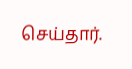செய்தார்.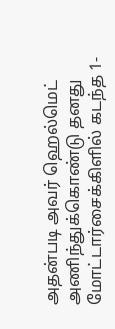அதன்படி அவர் ஹெல்மெட் அணிந்துக்கொண்டு தனது மோட்டார்சைக்கிளில் கடந்த 1-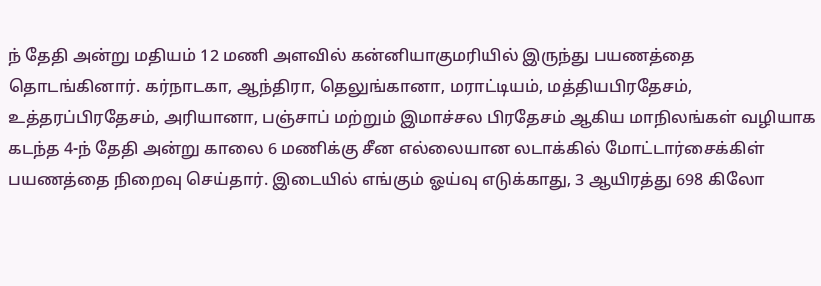ந் தேதி அன்று மதியம் 12 மணி அளவில் கன்னியாகுமரியில் இருந்து பயணத்தை தொடங்கினார். கர்நாடகா, ஆந்திரா, தெலுங்கானா, மராட்டியம், மத்தியபிரதேசம், உத்தரப்பிரதேசம், அரியானா, பஞ்சாப் மற்றும் இமாச்சல பிரதேசம் ஆகிய மாநிலங்கள் வழியாக கடந்த 4-ந் தேதி அன்று காலை 6 மணிக்கு சீன எல்லையான லடாக்கில் மோட்டார்சைக்கிள் பயணத்தை நிறைவு செய்தார். இடையில் எங்கும் ஓய்வு எடுக்காது, 3 ஆயிரத்து 698 கிலோ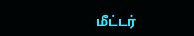மீட்டர்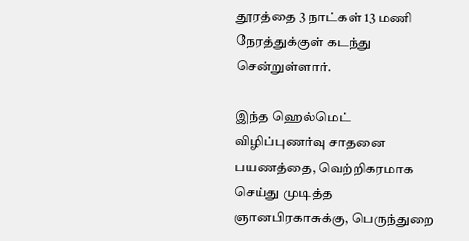தூரத்தை 3 நாட்கள் 13 மணி நேரத்துக்குள் கடந்து சென்றுள்ளார்.

இந்த ஹெல்மெட் விழிப்புணர்வு சாதனை பயணத்தை, வெற்றிகரமாக செய்து முடித்த ஞானபிரகாசுக்கு, பெருந்துறை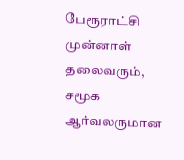பேரூராட்சி முன்னாள் தலைவரும், சமூக ஆர்வலருமான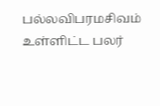பல்லவிபரமசிவம் உள்ளிட்ட பலர்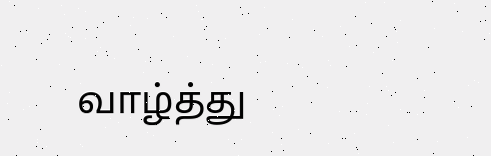வாழ்த்து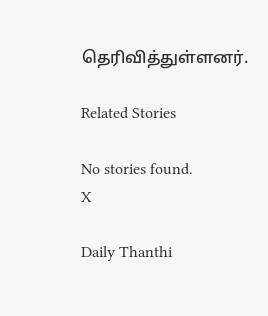தெரிவித்துள்ளனர்.

Related Stories

No stories found.
X

Daily Thanthi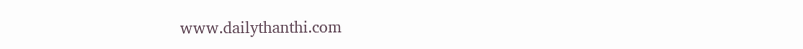www.dailythanthi.com